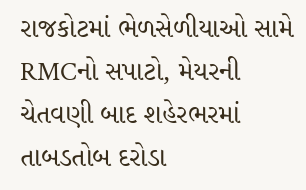રાજકોટમાં ભેળસેળીયાઓ સામે RMCનો સપાટો, મેયરની ચેતવણી બાદ શહેરભરમાં તાબડતોબ દરોડા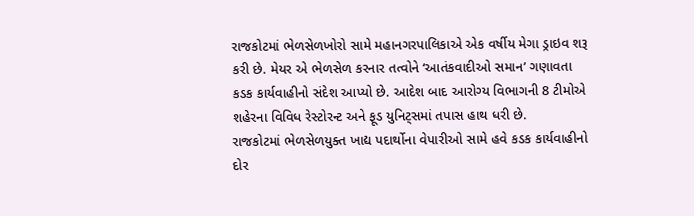રાજકોટમાં ભેળસેળખોરો સામે મહાનગરપાલિકાએ એક વર્ષીય મેગા ડ્રાઇવ શરૂ કરી છે. મેયર એ ભેળસેળ કરનાર તત્વોને ‘આતંકવાદીઓ સમાન’ ગણાવતા કડક કાર્યવાહીનો સંદેશ આપ્યો છે. આદેશ બાદ આરોગ્ય વિભાગની 8 ટીમોએ શહેરના વિવિધ રેસ્ટોરન્ટ અને ફૂડ યુનિટ્સમાં તપાસ હાથ ધરી છે.
રાજકોટમાં ભેળસેળયુક્ત ખાદ્ય પદાર્થોના વેપારીઓ સામે હવે કડક કાર્યવાહીનો દોર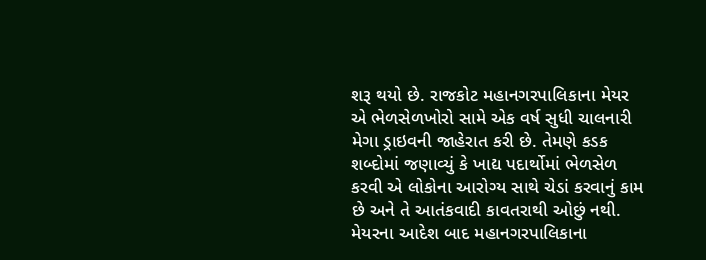શરૂ થયો છે. રાજકોટ મહાનગરપાલિકાના મેયર એ ભેળસેળખોરો સામે એક વર્ષ સુધી ચાલનારી મેગા ડ્રાઇવની જાહેરાત કરી છે. તેમણે કડક શબ્દોમાં જણાવ્યું કે ખાદ્ય પદાર્થોમાં ભેળસેળ કરવી એ લોકોના આરોગ્ય સાથે ચેડાં કરવાનું કામ છે અને તે આતંકવાદી કાવતરાથી ઓછું નથી.
મેયરના આદેશ બાદ મહાનગરપાલિકાના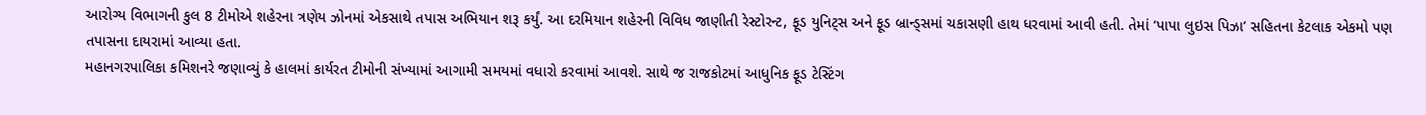આરોગ્ય વિભાગની કુલ 8 ટીમોએ શહેરના ત્રણેય ઝોનમાં એકસાથે તપાસ અભિયાન શરૂ કર્યું. આ દરમિયાન શહેરની વિવિધ જાણીતી રેસ્ટોરન્ટ, ફૂડ યુનિટ્સ અને ફૂડ બ્રાન્ડ્સમાં ચકાસણી હાથ ધરવામાં આવી હતી. તેમાં ‘પાપા લુઇસ પિઝા’ સહિતના કેટલાક એકમો પણ તપાસના દાયરામાં આવ્યા હતા.
મહાનગરપાલિકા કમિશનરે જણાવ્યું કે હાલમાં કાર્યરત ટીમોની સંખ્યામાં આગામી સમયમાં વધારો કરવામાં આવશે. સાથે જ રાજકોટમાં આધુનિક ફૂડ ટેસ્ટિંગ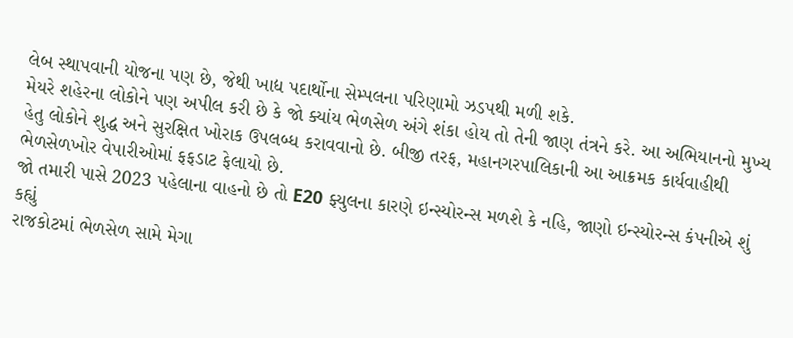લેબ સ્થાપવાની યોજના પણ છે, જેથી ખાદ્ય પદાર્થોના સેમ્પલના પરિણામો ઝડપથી મળી શકે.
મેયરે શહેરના લોકોને પણ અપીલ કરી છે કે જો ક્યાંય ભેળસેળ અંગે શંકા હોય તો તેની જાણ તંત્રને કરે. આ અભિયાનનો મુખ્ય હેતુ લોકોને શુદ્ધ અને સુરક્ષિત ખોરાક ઉપલબ્ધ કરાવવાનો છે. બીજી તરફ, મહાનગરપાલિકાની આ આક્રમક કાર્યવાહીથી ભેળસેળખોર વેપારીઓમાં ફફડાટ ફેલાયો છે.
જો તમારી પાસે 2023 પહેલાના વાહનો છે તો E20 ફ્યુલના કારણે ઇન્સ્યોરન્સ મળશે કે નહિ, જાણો ઇન્સ્યોરન્સ કંપનીએ શું કહ્યું
રાજકોટમાં ભેળસેળ સામે મેગા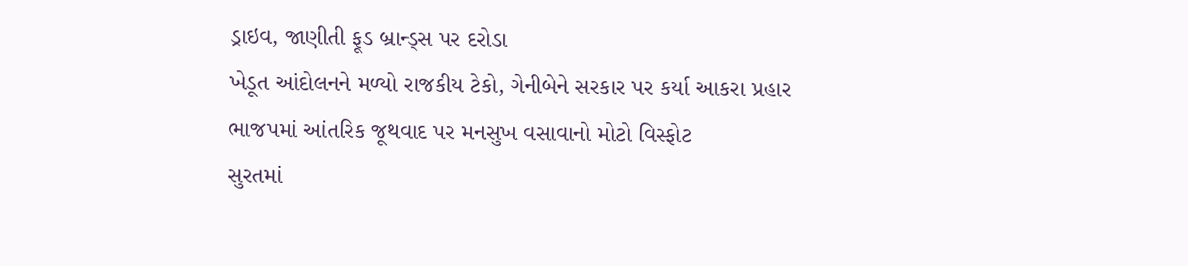ડ્રાઇવ, જાણીતી ફૂડ બ્રાન્ડ્સ પર દરોડા
ખેડૂત આંદોલનને મળ્યો રાજકીય ટેકો, ગેનીબેને સરકાર પર કર્યા આકરા પ્રહાર
ભાજપમાં આંતરિક જૂથવાદ પર મનસુખ વસાવાનો મોટો વિસ્ફોટ
સુરતમાં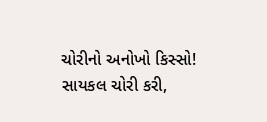ચોરીનો અનોખો કિસ્સો! સાયકલ ચોરી કરી,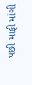પછી માફી માંગી